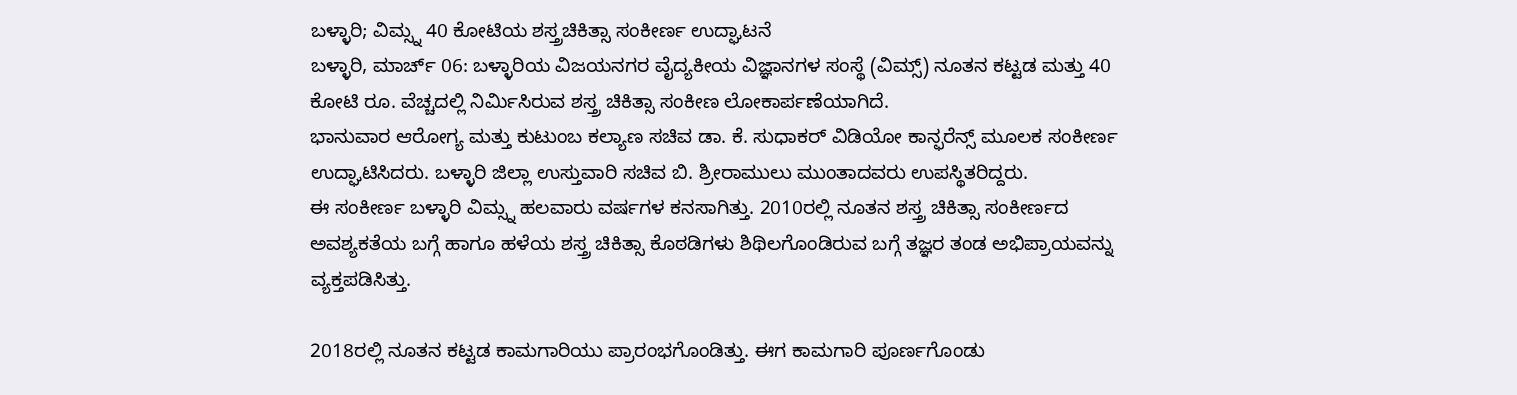ಬಳ್ಳಾರಿ; ವಿಮ್ಸ್ನ 40 ಕೋಟಿಯ ಶಸ್ತ್ರಚಿಕಿತ್ಸಾ ಸಂಕೀರ್ಣ ಉದ್ಘಾಟನೆ
ಬಳ್ಳಾರಿ, ಮಾರ್ಚ್ 06: ಬಳ್ಳಾರಿಯ ವಿಜಯನಗರ ವೈದ್ಯಕೀಯ ವಿಜ್ಞಾನಗಳ ಸಂಸ್ಥೆ (ವಿಮ್ಸ್) ನೂತನ ಕಟ್ಟಡ ಮತ್ತು 40 ಕೋಟಿ ರೂ. ವೆಚ್ಚದಲ್ಲಿ ನಿರ್ಮಿಸಿರುವ ಶಸ್ತ್ರ ಚಿಕಿತ್ಸಾ ಸಂಕೀಣ ಲೋಕಾರ್ಪಣೆಯಾಗಿದೆ.
ಭಾನುವಾರ ಆರೋಗ್ಯ ಮತ್ತು ಕುಟುಂಬ ಕಲ್ಯಾಣ ಸಚಿವ ಡಾ. ಕೆ. ಸುಧಾಕರ್ ವಿಡಿಯೋ ಕಾನ್ಫರೆನ್ಸ್ ಮೂಲಕ ಸಂಕೀರ್ಣ ಉದ್ಘಾಟಿಸಿದರು. ಬಳ್ಳಾರಿ ಜಿಲ್ಲಾ ಉಸ್ತುವಾರಿ ಸಚಿವ ಬಿ. ಶ್ರೀರಾಮುಲು ಮುಂತಾದವರು ಉಪಸ್ಥಿತರಿದ್ದರು.
ಈ ಸಂಕೀರ್ಣ ಬಳ್ಳಾರಿ ವಿಮ್ಸ್ನ ಹಲವಾರು ವರ್ಷಗಳ ಕನಸಾಗಿತ್ತು. 2010ರಲ್ಲಿ ನೂತನ ಶಸ್ತ್ರ ಚಿಕಿತ್ಸಾ ಸಂಕೀರ್ಣದ ಅವಶ್ಯಕತೆಯ ಬಗ್ಗೆ ಹಾಗೂ ಹಳೆಯ ಶಸ್ತ್ರ ಚಿಕಿತ್ಸಾ ಕೊಠಡಿಗಳು ಶಿಥಿಲಗೊಂಡಿರುವ ಬಗ್ಗೆ ತಜ್ಞರ ತಂಡ ಅಭಿಪ್ರಾಯವನ್ನು ವ್ಯಕ್ತಪಡಿಸಿತ್ತು.

2018ರಲ್ಲಿ ನೂತನ ಕಟ್ಟಡ ಕಾಮಗಾರಿಯು ಪ್ರಾರಂಭಗೊಂಡಿತ್ತು. ಈಗ ಕಾಮಗಾರಿ ಪೂರ್ಣಗೊಂಡು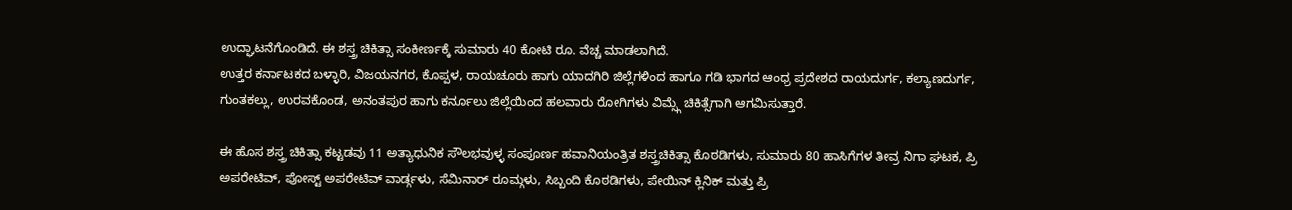ಉದ್ಘಾಟನೆಗೊಂಡಿದೆ. ಈ ಶಸ್ತ್ರ ಚಿಕಿತ್ಸಾ ಸಂಕೀರ್ಣಕ್ಕೆ ಸುಮಾರು 40 ಕೋಟಿ ರೂ. ವೆಚ್ಚ ಮಾಡಲಾಗಿದೆ.
ಉತ್ತರ ಕರ್ನಾಟಕದ ಬಳ್ಳಾರಿ, ವಿಜಯನಗರ, ಕೊಪ್ಪಳ, ರಾಯಚೂರು ಹಾಗು ಯಾದಗಿರಿ ಜಿಲ್ಲೆಗಳಿಂದ ಹಾಗೂ ಗಡಿ ಭಾಗದ ಆಂಧ್ರ ಪ್ರದೇಶದ ರಾಯದುರ್ಗ, ಕಲ್ಯಾಣದುರ್ಗ, ಗುಂತಕಲ್ಲು, ಉರವಕೊಂಡ, ಅನಂತಪುರ ಹಾಗು ಕರ್ನೂಲು ಜಿಲ್ಲೆಯಿಂದ ಹಲವಾರು ರೋಗಿಗಳು ವಿಮ್ಸ್ಗೆ ಚಿಕಿತ್ಸೆಗಾಗಿ ಆಗಮಿಸುತ್ತಾರೆ.

ಈ ಹೊಸ ಶಸ್ತ್ರ ಚಿಕಿತ್ಸಾ ಕಟ್ಟಡವು 11 ಅತ್ಯಾಧುನಿಕ ಸೌಲಭವುಳ್ಳ ಸಂಪೂರ್ಣ ಹವಾನಿಯಂತ್ರಿತ ಶಸ್ತ್ರಚಿಕಿತ್ಸಾ ಕೊಠಡಿಗಳು, ಸುಮಾರು 80 ಹಾಸಿಗೆಗಳ ತೀವ್ರ ನಿಗಾ ಘಟಕ, ಪ್ರಿ ಅಪರೇಟಿವ್, ಪೋಸ್ಟ್ ಅಪರೇಟಿವ್ ವಾರ್ಡ್ಗಳು, ಸೆಮಿನಾರ್ ರೂಮ್ಗಳು, ಸಿಬ್ಬಂದಿ ಕೊಠಡಿಗಳು, ಪೇಯಿನ್ ಕ್ಲಿನಿಕ್ ಮತ್ತು ಪ್ರಿ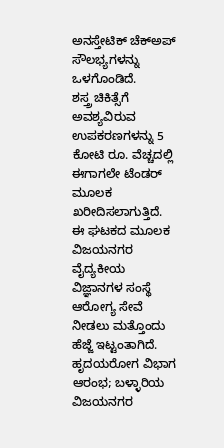ಅನಸ್ತೇಟಿಕ್ ಚೆಕ್ಅಪ್ ಸೌಲಭ್ಯಗಳನ್ನು ಒಳಗೊಂಡಿದೆ.
ಶಸ್ತ್ರ ಚಿಕಿತ್ಸೆಗೆ ಅವಶ್ಯವಿರುವ ಉಪಕರಣಗಳನ್ನು 5 ಕೋಟಿ ರೂ. ವೆಚ್ಚದಲ್ಲಿ ಈಗಾಗಲೇ ಟೆಂಡರ್ ಮೂಲಕ ಖರೀದಿಸಲಾಗುತ್ತಿದೆ. ಈ ಘಟಕದ ಮೂಲಕ ವಿಜಯನಗರ ವೈದ್ಯಕೀಯ ವಿಜ್ಞಾನಗಳ ಸಂಸ್ಥೆ ಆರೋಗ್ಯ ಸೇವೆ ನೀಡಲು ಮತ್ತೊಂದು ಹೆಜ್ಜೆ ಇಟ್ಟಂತಾಗಿದೆ.
ಹೃದಯರೋಗ ವಿಭಾಗ ಆರಂಭ; ಬಳ್ಳಾರಿಯ ವಿಜಯನಗರ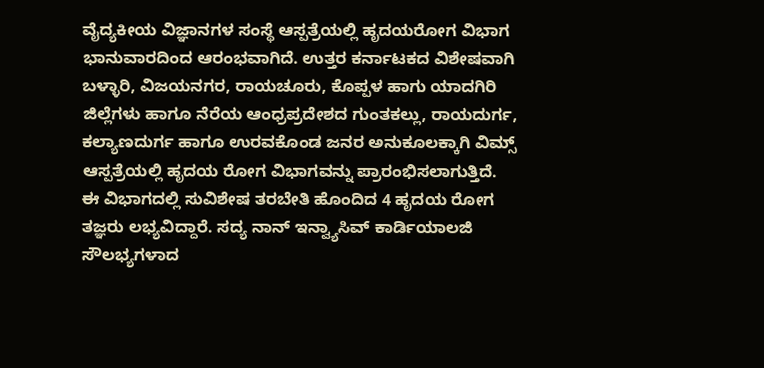ವೈದ್ಯಕೀಯ ವಿಜ್ಞಾನಗಳ ಸಂಸ್ಥೆ ಆಸ್ಪತ್ರೆಯಲ್ಲಿ ಹೃದಯರೋಗ ವಿಭಾಗ ಭಾನುವಾರದಿಂದ ಆರಂಭವಾಗಿದೆ. ಉತ್ತರ ಕರ್ನಾಟಕದ ವಿಶೇಷವಾಗಿ ಬಳ್ಳಾರಿ, ವಿಜಯನಗರ, ರಾಯಚೂರು, ಕೊಪ್ಪಳ ಹಾಗು ಯಾದಗಿರಿ ಜಿಲ್ಲೆಗಳು ಹಾಗೂ ನೆರೆಯ ಆಂಧ್ರಪ್ರದೇಶದ ಗುಂತಕಲ್ಲು, ರಾಯದುರ್ಗ, ಕಲ್ಯಾಣದುರ್ಗ ಹಾಗೂ ಉರವಕೊಂಡ ಜನರ ಅನುಕೂಲಕ್ಕಾಗಿ ವಿಮ್ಸ್ ಆಸ್ಪತ್ರೆಯಲ್ಲಿ ಹೃದಯ ರೋಗ ವಿಭಾಗವನ್ನು ಪ್ರಾರಂಭಿಸಲಾಗುತ್ತಿದೆ.
ಈ ವಿಭಾಗದಲ್ಲಿ ಸುವಿಶೇಷ ತರಬೇತಿ ಹೊಂದಿದ 4 ಹೃದಯ ರೋಗ ತಜ್ಞರು ಲಭ್ಯವಿದ್ದಾರೆ. ಸದ್ಯ ನಾನ್ ಇನ್ವ್ಯಾಸಿವ್ ಕಾರ್ಡಿಯಾಲಜಿ ಸೌಲಭ್ಯಗಳಾದ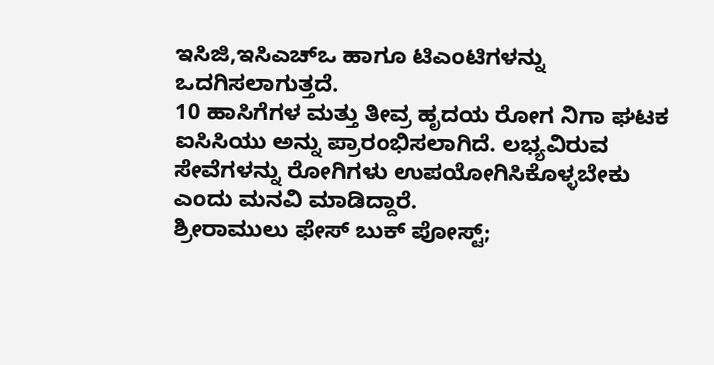ಇಸಿಜಿ,ಇಸಿಎಚ್ಒ ಹಾಗೂ ಟಿಎಂಟಿಗಳನ್ನು ಒದಗಿಸಲಾಗುತ್ತದೆ.
10 ಹಾಸಿಗೆಗಳ ಮತ್ತು ತೀವ್ರ ಹೃದಯ ರೋಗ ನಿಗಾ ಘಟಕ ಐಸಿಸಿಯು ಅನ್ನು ಪ್ರಾರಂಭಿಸಲಾಗಿದೆ. ಲಭ್ಯವಿರುವ ಸೇವೆಗಳನ್ನು ರೋಗಿಗಳು ಉಪಯೋಗಿಸಿಕೊಳ್ಳಬೇಕು ಎಂದು ಮನವಿ ಮಾಡಿದ್ದಾರೆ.
ಶ್ರೀರಾಮುಲು ಫೇಸ್ ಬುಕ್ ಪೋಸ್ಟ್;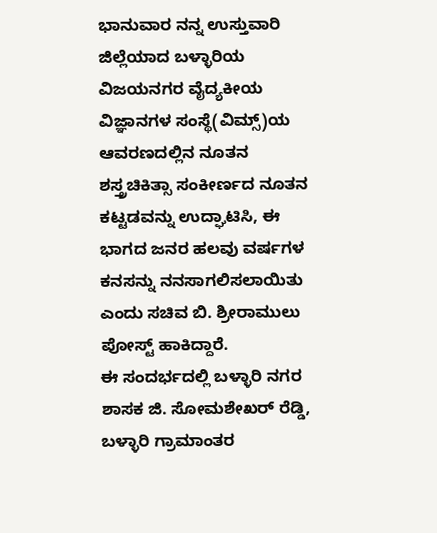ಭಾನುವಾರ ನನ್ನ ಉಸ್ತುವಾರಿ ಜಿಲ್ಲೆಯಾದ ಬಳ್ಳಾರಿಯ ವಿಜಯನಗರ ವೈದ್ಯಕೀಯ ವಿಜ್ಞಾನಗಳ ಸಂಸ್ಥೆ(ವಿಮ್ಸ್)ಯ ಆವರಣದಲ್ಲಿನ ನೂತನ ಶಸ್ತ್ರಚಿಕಿತ್ಸಾ ಸಂಕೀರ್ಣದ ನೂತನ ಕಟ್ಟಡವನ್ನು ಉದ್ಘಾಟಿಸಿ, ಈ ಭಾಗದ ಜನರ ಹಲವು ವರ್ಷಗಳ ಕನಸನ್ನು ನನಸಾಗಲಿಸಲಾಯಿತು ಎಂದು ಸಚಿವ ಬಿ. ಶ್ರೀರಾಮುಲು ಪೋಸ್ಟ್ ಹಾಕಿದ್ದಾರೆ.
ಈ ಸಂದರ್ಭದಲ್ಲಿ ಬಳ್ಳಾರಿ ನಗರ ಶಾಸಕ ಜಿ. ಸೋಮಶೇಖರ್ ರೆಡ್ಡಿ, ಬಳ್ಳಾರಿ ಗ್ರಾಮಾಂತರ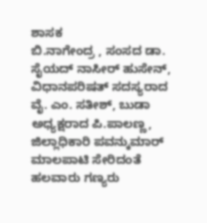ಶಾಸಕ
ಬಿ.ನಾಗೇಂದ್ರ , ಸಂಸದ ಡಾ. ಸೈಯದ್ ನಾಸೀರ್ ಹುಸೇನ್, ವಿಧಾನಪರಿಷತ್ ಸದಸ್ಯರಾದ ವೈ. ಎಂ. ಸತೀಶ್, ಬುಡಾ ಅಧ್ಯಕ್ಷರಾದ ಪಿ.ಪಾಲಣ್ಣ, ಜಿಲ್ಲಾಧಿಕಾರಿ ಪವನ್ಕುಮಾರ್ ಮಾಲಪಾಟಿ ಸೇರಿದಂತೆ ಹಲವಾರು ಗಣ್ಯರು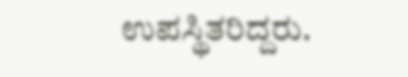ಉಪಸ್ಥಿತರಿದ್ದರು.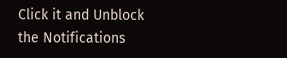Click it and Unblock the Notifications